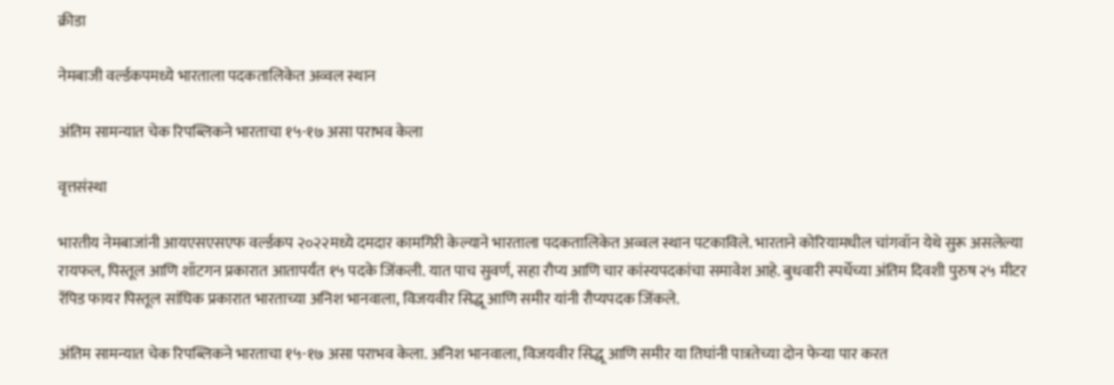क्रीडा

नेमबाजी वर्ल्डकपमध्ये भारताला पदकतालिकेत अव्वल स्थान

अंतिम सामन्यात चेक रिपब्लिकने भारताचा १५-१७ असा पराभव केला

वृत्तसंस्था

भारतीय नेमबाजांनी आयएसएसएफ वर्ल्डकप २०२२मध्ये दमदार कामगिरी केल्याने भारताला पदकतालिकेत अव्वल स्थान पटकाविले. भारताने कोरियामधील चांगवॉन येथे सुरू असलेल्या रायफल, पिस्तूल आणि शॉटगन प्रकारात आतापर्यंत १५ पदके जिंकली. यात पाच सुवर्ण, सहा रौप्य आणि चार कांस्यपदकांचा समावेश आहे. बुधवारी स्पर्धेच्या अंतिम दिवशी पुरुष २५ मीटर रॅपिड फायर पिस्तूल सांघिक प्रकारात भारताच्या अनिश भानवाला, विजयवीर सिद्धू आणि समीर यांनी रौप्यपदक जिंकले.

अंतिम सामन्यात चेक रिपब्लिकने भारताचा १५-१७ असा पराभव केला. अनिश भानवाला, विजयवीर सिद्धू आणि समीर या तिघांनी पात्रतेच्या दोन फेऱ्या पार करत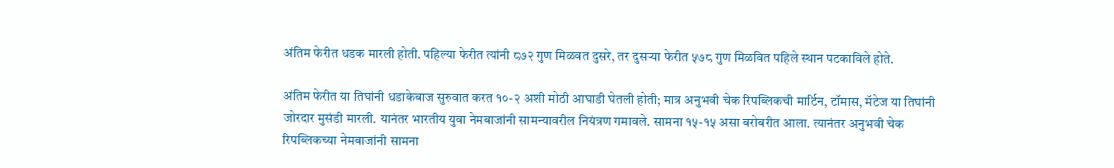अंतिम फेरीत धडक मारली होती. पहिल्या फेरीत त्यांनी ८७२ गुण मिळवत दुसरे, तर दुसऱ्या फेरीत ५७८ गुण मिळवित पहिले स्थान पटकाविले होते.

अंतिम फेरीत या तिघांनी धडाकेबाज सुरुवात करत १०-२ अशी मोठी आघाडी घेतली होती; मात्र अनुभवी चेक रिपब्लिकची मार्टिन, टॉमास, मॅटेज या तिघांनी जोरदार मुसंडी मारली. यानंतर भारतीय युवा नेमबाजांनी सामन्यावरील नियंत्रण गमावले. सामना १५-१५ असा बरोबरीत आला. त्यानंतर अनुभवी चेक रिपब्लिकच्या नेमबाजांनी सामना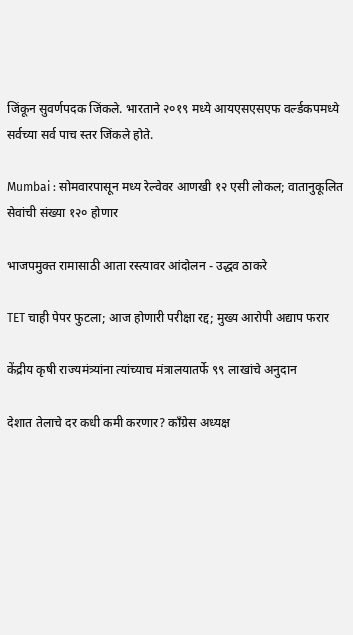जिंकून सुवर्णपदक जिंकले. भारताने २०१९ मध्ये आयएसएसएफ वर्ल्डकपमध्ये सर्वच्या सर्व पाच स्तर जिंकले होते.

Mumbai : सोमवारपासून मध्य रेल्वेवर आणखी १२ एसी लोकल; वातानुकूलित सेवांची संख्या १२० होणार

भाजपमुक्त रामासाठी आता रस्त्यावर आंदोलन - उद्धव ठाकरे

TET चाही पेपर फुटला; आज होणारी परीक्षा रद्द; मुख्य आरोपी अद्याप फरार

केंद्रीय कृषी राज्यमंत्र्यांना त्यांच्याच मंत्रालयातर्फे ९९ लाखांचे अनुदान

देशात तेलाचे दर कधी कमी करणार? काँग्रेस अध्यक्ष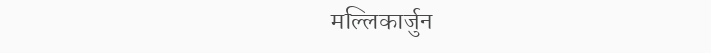मल्लिकार्जुन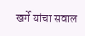खर्गे यांचा सवाल